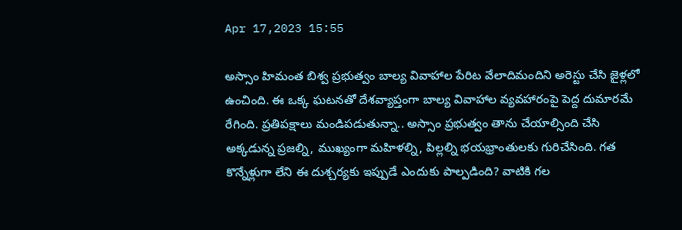Apr 17,2023 15:55

అస్సాం హిమంత బిశ్వ ప్రభుత్వం బాల్య వివాహాల పేరిట వేలాదిమందిని అరెస్టు చేసి జైళ్లలో ఉంచింది. ఈ ఒక్క ఘటనతో దేశవ్యాప్తంగా బాల్య వివాహాల వ్యవహారంపై పెద్ద దుమారమే రేగింది. ప్రతిపక్షాలు మండిపడుతున్నా.. అస్సాం ప్రభుత్వం తాను చేయాల్సింది చేసి అక్కడున్న ప్రజల్ని, ముఖ్యంగా మహిళల్ని, పిల్లల్ని భయభ్రాంతులకు గురిచేసింది. గత కొన్నేళ్లుగా లేని ఈ దుశ్చర్యకు ఇప్పుడే ఎందుకు పాల్పడింది? వాటికి గల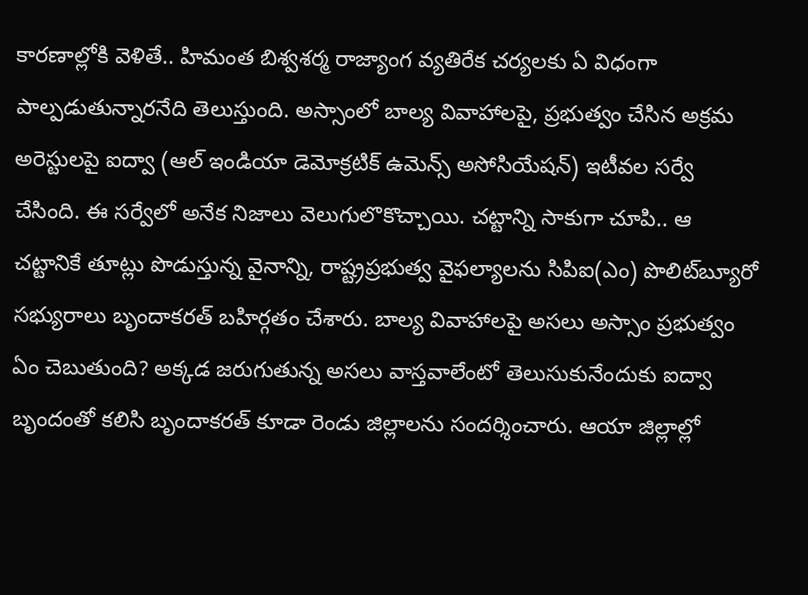కారణాల్లోకి వెళితే.. హిమంత బిశ్వశర్మ రాజ్యాంగ వ్యతిరేక చర్యలకు ఏ విధంగా పాల్పడుతున్నారనేది తెలుస్తుంది. అస్సాంలో బాల్య వివాహాలపై, ప్రభుత్వం చేసిన అక్రమ అరెస్టులపై ఐద్వా (ఆల్‌ ఇండియా డెమోక్రటిక్‌ ఉమెన్స్‌ అసోసియేషన్‌) ఇటీవల సర్వే చేసింది. ఈ సర్వేలో అనేక నిజాలు వెలుగులొకొచ్చాయి. చట్టాన్ని సాకుగా చూపి.. ఆ చట్టానికే తూట్లు పొడుస్తున్న వైనాన్ని, రాష్ట్రప్రభుత్వ వైఫల్యాలను సిపిఐ(ఎం) పొలిట్‌బ్యూరో సభ్యురాలు బృందాకరత్‌ బహిర్గతం చేశారు. బాల్య వివాహాలపై అసలు అస్సాం ప్రభుత్వం ఏం చెబుతుంది? అక్కడ జరుగుతున్న అసలు వాస్తవాలేంటో తెలుసుకునేందుకు ఐద్వా బృందంతో కలిసి బృందాకరత్‌ కూడా రెండు జిల్లాలను సందర్శించారు. ఆయా జిల్లాల్లో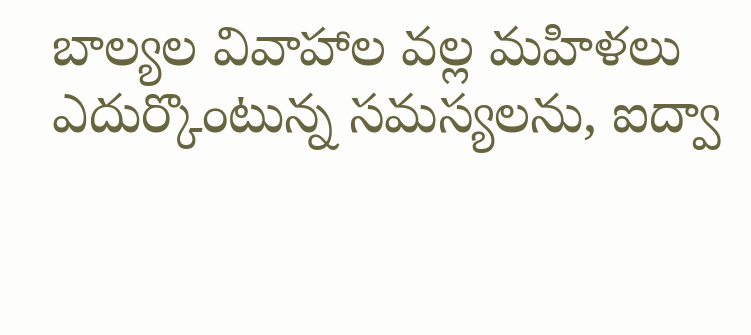బాల్యల వివాహాల వల్ల మహిళలు ఎదుర్కొంటున్న సమస్యలను, ఐద్వా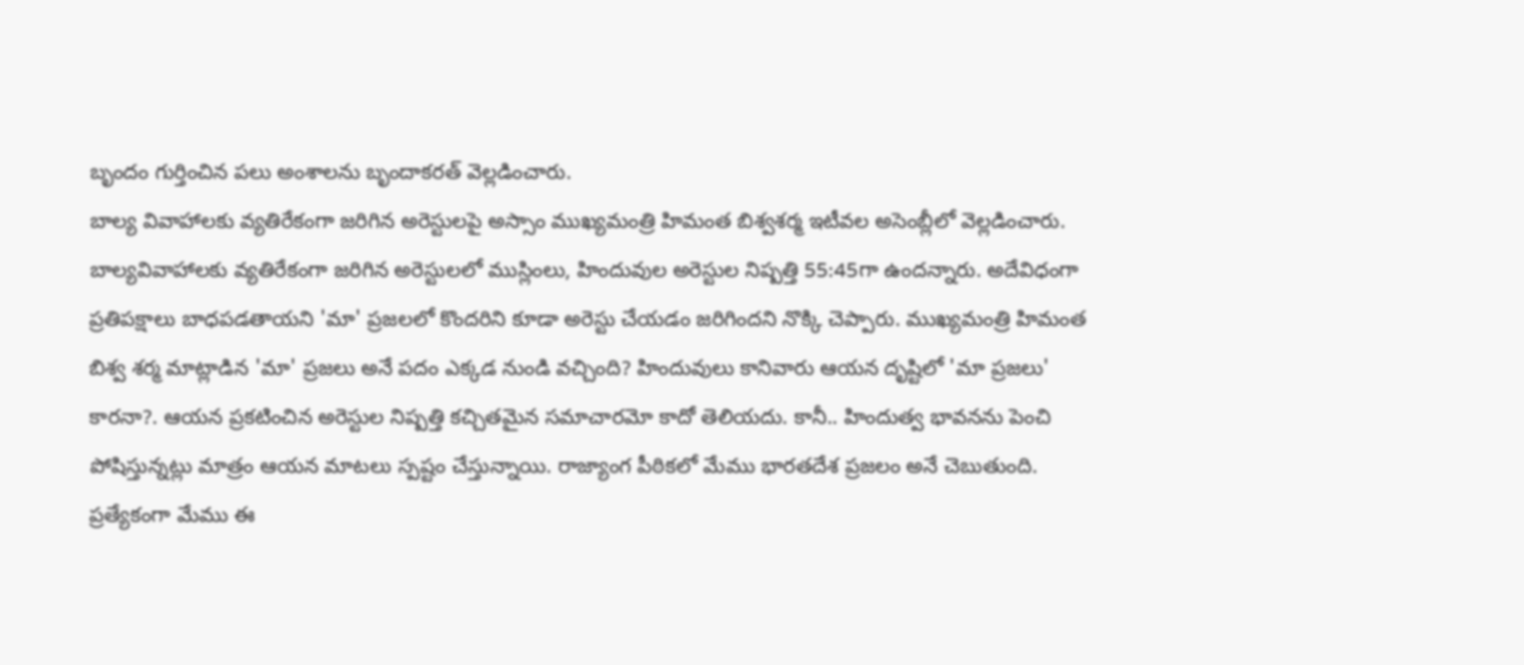బృందం గుర్తించిన పలు అంశాలను బృందాకరత్‌ వెల్లడించారు.
బాల్య వివాహాలకు వ్యతిరేకంగా జరిగిన అరెస్టులపై అస్సాం ముఖ్యమంత్రి హిమంత బిశ్వశర్మ ఇటీవల అసెంబ్లీలో వెల్లడించారు. బాల్యవివాహాలకు వ్యతిరేకంగా జరిగిన అరెస్టులలో ముస్లింలు, హిందువుల అరెస్టుల నిష్పత్తి 55:45గా ఉందన్నారు. అదేవిధంగా ప్రతిపక్షాలు బాధపడతాయని 'మా' ప్రజలలో కొందరిని కూడా అరెస్టు చేయడం జరిగిందని నొక్కి చెప్పారు. ముఖ్యమంత్రి హిమంత బిశ్వ శర్మ మాట్లాడిన 'మా' ప్రజలు అనే పదం ఎక్కడ నుండి వచ్చింది? హిందువులు కానివారు ఆయన దృష్టిలో 'మా ప్రజలు' కారనా?. ఆయన ప్రకటించిన అరెస్టుల నిష్పత్తి కచ్చితమైన సమాచారమో కాదో తెలియదు. కానీ.. హిందుత్వ భావనను పెంచి పోషిస్తున్నట్లు మాత్రం ఆయన మాటలు స్పష్టం చేస్తున్నాయి. రాజ్యాంగ పీఠికలో మేము భారతదేశ ప్రజలం అనే చెబుతుంది. ప్రత్యేకంగా మేము ఈ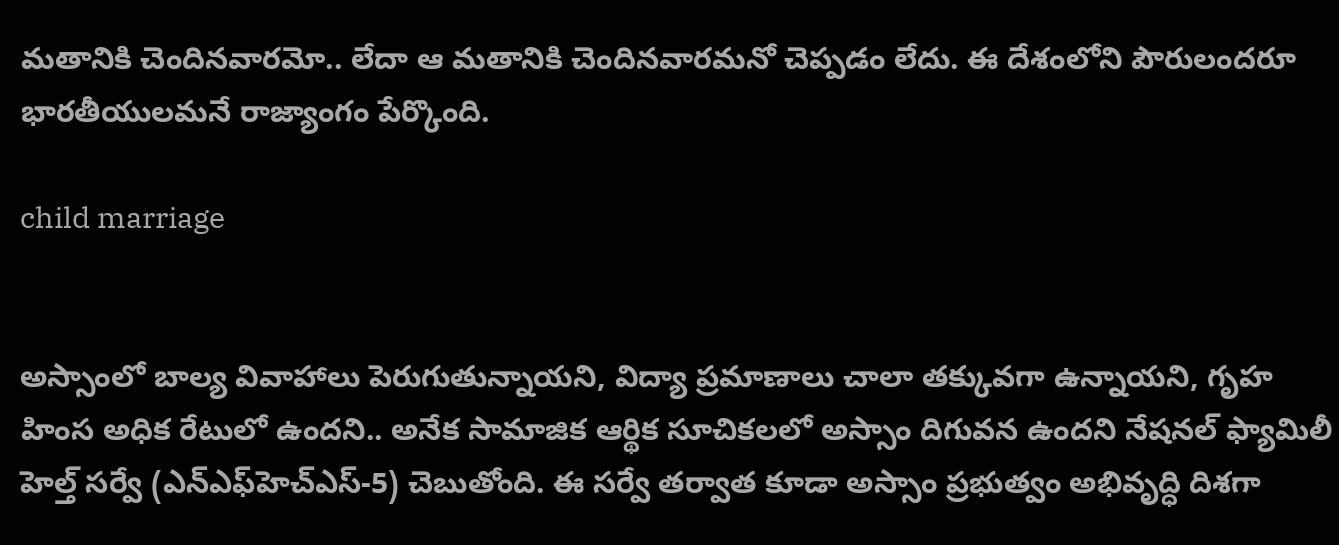మతానికి చెందినవారమో.. లేదా ఆ మతానికి చెందినవారమనో చెప్పడం లేదు. ఈ దేశంలోని పౌరులందరూ భారతీయులమనే రాజ్యాంగం పేర్కొంది.

child marriage


అస్సాంలో బాల్య వివాహాలు పెరుగుతున్నాయని, విద్యా ప్రమాణాలు చాలా తక్కువగా ఉన్నాయని, గృహ హింస అధిక రేటులో ఉందని.. అనేక సామాజిక ఆర్థిక సూచికలలో అస్సాం దిగువన ఉందని నేషనల్‌ ఫ్యామిలీ హెల్త్‌ సర్వే (ఎన్‌ఎఫ్‌హెచ్‌ఎస్‌-5) చెబుతోంది. ఈ సర్వే తర్వాత కూడా అస్సాం ప్రభుత్వం అభివృద్ధి దిశగా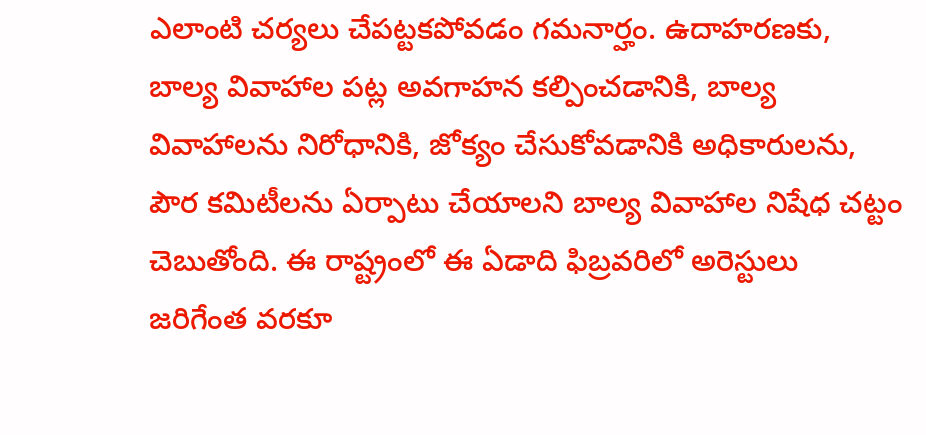ఎలాంటి చర్యలు చేపట్టకపోవడం గమనార్హం. ఉదాహరణకు, బాల్య వివాహాల పట్ల అవగాహన కల్పించడానికి, బాల్య వివాహాలను నిరోధానికి, జోక్యం చేసుకోవడానికి అధికారులను, పౌర కమిటీలను ఏర్పాటు చేయాలని బాల్య వివాహాల నిషేధ చట్టం చెబుతోంది. ఈ రాష్ట్రంలో ఈ ఏడాది ఫిబ్రవరిలో అరెస్టులు జరిగేంత వరకూ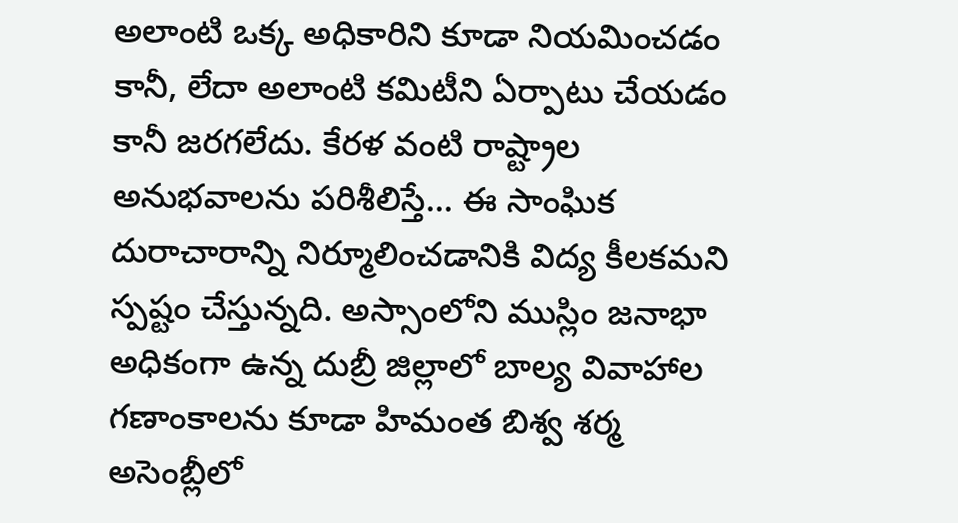అలాంటి ఒక్క అధికారిని కూడా నియమించడం కానీ, లేదా అలాంటి కమిటీని ఏర్పాటు చేయడం కానీ జరగలేదు. కేరళ వంటి రాష్ట్రాల అనుభవాలను పరిశీలిస్తే... ఈ సాంఘిక దురాచారాన్ని నిర్మూలించడానికి విద్య కీలకమని స్పష్టం చేస్తున్నది. అస్సాంలోని ముస్లిం జనాభా అధికంగా ఉన్న దుబ్రీ జిల్లాలో బాల్య వివాహాల గణాంకాలను కూడా హిమంత బిశ్వ శర్మ అసెంబ్లీలో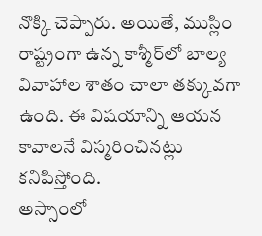నొక్కి చెప్పారు. అయితే, ముస్లిం రాష్ట్రంగా ఉన్న కాశ్మీర్‌లో బాల్య వివాహాల శాతం చాలా తక్కువగా ఉంది. ఈ విషయాన్ని ఆయన కావాలనే విస్మరించినట్లు కనిపిస్తోంది.
అస్సాంలో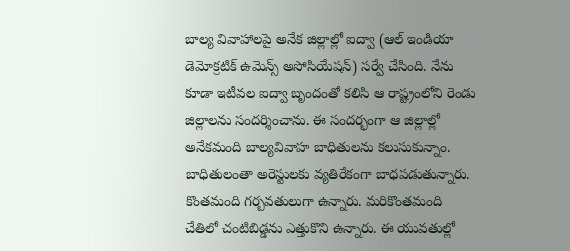బాల్య వివాహాలపై అనేక జిల్లాల్లో ఐద్వా (ఆల్‌ ఇండియా డెమోక్రటిక్‌ ఉమెన్స్‌ అసోసియేషన్‌) సర్వే చేసింది. నేను కూడా ఇటీవల ఐద్వా బృందంతో కలిసి ఆ రాష్ట్రంలోని రెండు జిల్లాలను సందర్శించాను. ఈ సందర్భంగా ఆ జిల్లాల్లో అనేకమంది బాల్యవివాహ బాధితులను కలుసుకున్నాం. బాధితులంతా అరెస్టులకు వ్యతిరేకంగా బాధపడుతున్నారు. కొంతమంది గర్బవతులుగా ఉన్నారు. మరికొంతమంది చేతిలో చంటిబిడ్డను ఎత్తుకొని ఉన్నారు. ఈ యువతుల్లో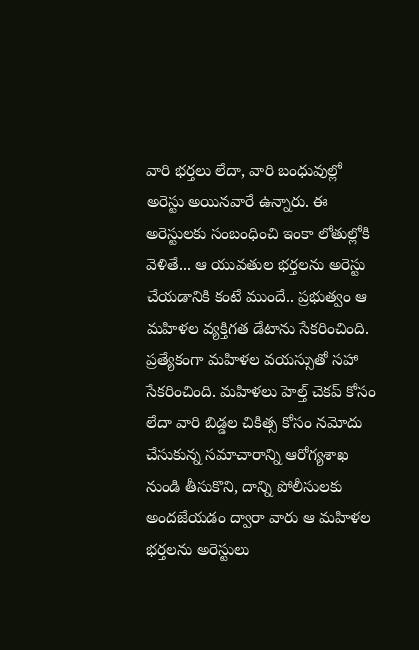వారి భర్తలు లేదా, వారి బంధువుల్లో అరెస్టు అయినవారే ఉన్నారు. ఈ అరెస్టులకు సంబంధించి ఇంకా లోతుల్లోకి వెళితే... ఆ యువతుల భర్తలను అరెస్టు చేయడానికి కంటే ముందే.. ప్రభుత్వం ఆ మహిళల వ్యక్తిగత డేటాను సేకరించింది. ప్రత్యేకంగా మహిళల వయస్సుతో సహా సేకరించింది. మహిళలు హెల్త్‌ చెకప్‌ కోసం లేదా వారి బిడ్డల చికిత్స కోసం నమోదు చేసుకున్న సమాచారాన్ని ఆరోగ్యశాఖ నుండి తీసుకొని, దాన్ని పోలీసులకు అందజేయడం ద్వారా వారు ఆ మహిళల భర్తలను అరెస్టులు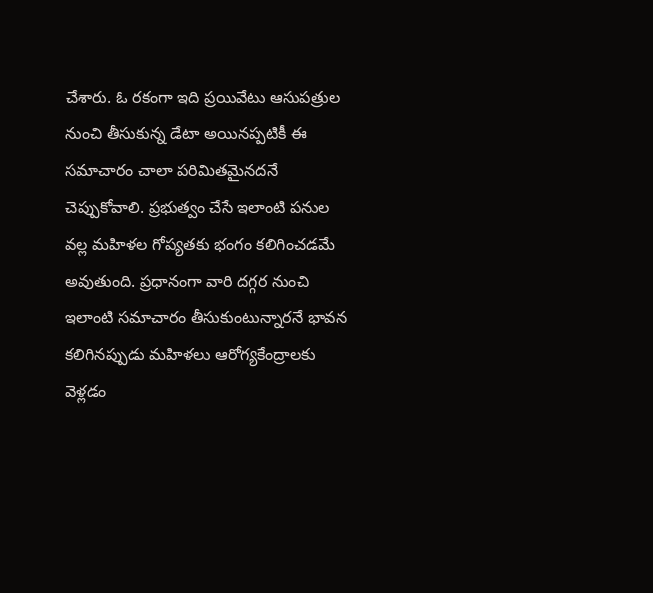చేశారు. ఓ రకంగా ఇది ప్రయివేటు ఆసుపత్రుల నుంచి తీసుకున్న డేటా అయినప్పటికీ ఈ సమాచారం చాలా పరిమితమైనదనే చెప్పుకోవాలి. ప్రభుత్వం చేసే ఇలాంటి పనుల వల్ల మహిళల గోప్యతకు భంగం కలిగించడమే అవుతుంది. ప్రధానంగా వారి దగ్గర నుంచి ఇలాంటి సమాచారం తీసుకుంటున్నారనే భావన కలిగినప్పుడు మహిళలు ఆరోగ్యకేంద్రాలకు వెళ్లడం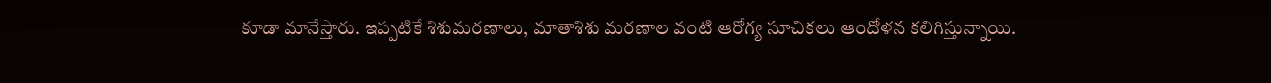కూడా మానేస్తారు. ఇప్పటికే శిశుమరణాలు, మాతాశిశు మరణాల వంటి ఆరోగ్య సూచికలు ఆందోళన కలిగిస్తున్నాయి.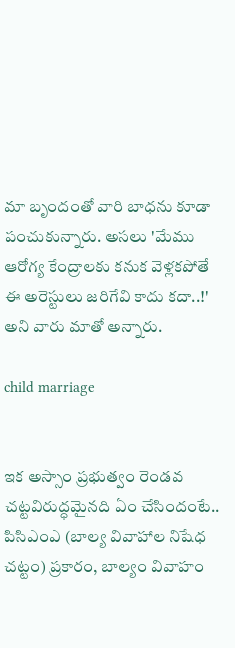మా బృందంతో వారి బాధను కూడా పంచుకున్నారు. అసలు 'మేము ఆరోగ్య కేంద్రాలకు కనుక వెళ్లకపోతే ఈ అరెస్టులు జరిగేవి కాదు కదా..!' అని వారు మాతో అన్నారు.

child marriage


ఇక అస్సాం ప్రభుత్వం రెండవ చట్టవిరుద్ధమైనది ఏం చేసిందంటే.. పిసిఎంఎ (బాల్య వివాహాల నిషేధ చట్టం) ప్రకారం, బాల్యం వివాహం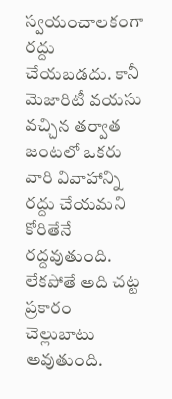స్వయంచాలకంగా రద్దు చేయబడదు. కానీ మెజారిటీ వయసు వచ్చిన తర్వాత జంటలో ఒకరు వారి వివాహాన్ని రద్దు చేయమని కోరితేనే రద్దవుతుంది. లేకపోతే అది చట్ట ప్రకారం చెల్లుబాటు అవుతుంది.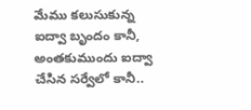మేము కలుసుకున్న ఐద్వా బృందం కానీ, అంతకుముందు ఐద్వా చేసిన సర్వేలో కానీ..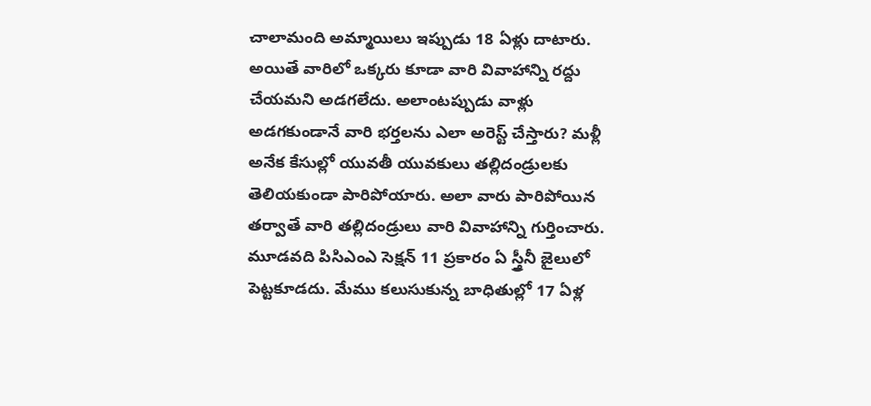చాలామంది అమ్మాయిలు ఇప్పుడు 18 ఏళ్లు దాటారు. అయితే వారిలో ఒక్కరు కూడా వారి వివాహాన్ని రద్దు చేయమని అడగలేదు. అలాంటప్పుడు వాళ్లు అడగకుండానే వారి భర్తలను ఎలా అరెస్ట్‌ చేస్తారు? మళ్లీ అనేక కేసుల్లో యువతీ యువకులు తల్లిదండ్రులకు తెలియకుండా పారిపోయారు. అలా వారు పారిపోయిన తర్వాతే వారి తల్లిదండ్రులు వారి వివాహాన్ని గుర్తించారు.
మూడవది పిసిఎంఎ సెక్షన్‌ 11 ప్రకారం ఏ స్త్రీనీ జైలులో పెట్టకూడదు. మేము కలుసుకున్న బాధితుల్లో 17 ఏళ్ల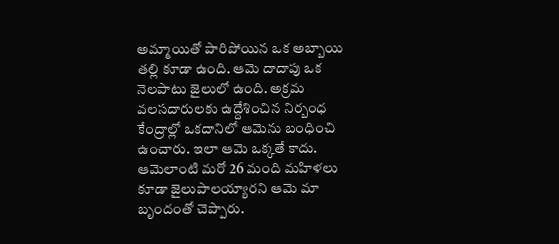అమ్మాయితో పారిపోయిన ఒక అబ్బాయి తల్లి కూడా ఉంది. ఆమె దాదాపు ఒక నెలపాటు జైలులో ఉంది. అక్రమ వలసదారులకు ఉద్దేశించిన నిర్బంధ కేంద్రాల్లో ఒకదానిలో ఆమెను బంధించి ఉంచారు. ఇలా ఆమె ఒక్కతే కాదు. ఆమెలాంటి మరో 26 మంది మహిళలు కూడా జైలుపాలయ్యారని ఆమె మా బృందంతో చెప్పారు.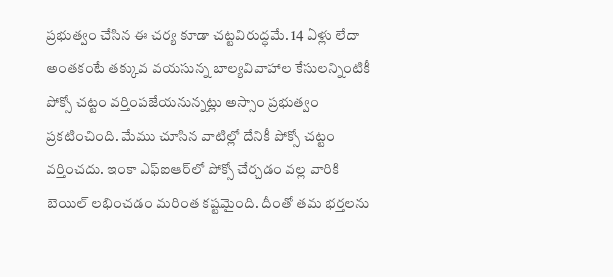ప్రభుత్వం చేసిన ఈ చర్య కూడా చట్టవిరుద్ధమే. 14 ఏళ్లు లేదా అంతకంటే తక్కువ వయసున్న బాల్యవివాహాల కేసులన్నింటికీ పోక్సో చట్టం వర్తింపజేయనున్నట్లు అస్సాం ప్రభుత్వం ప్రకటించింది. మేము చూసిన వాటిల్లో దేనికీ పోక్సో చట్టం వర్తించదు. ఇంకా ఎఫ్‌ఐఆర్‌లో పోక్సో చేర్చడం వల్ల వారికి బెయిల్‌ లభించడం మరింత కష్టమైంది. దీంతో తమ భర్తలను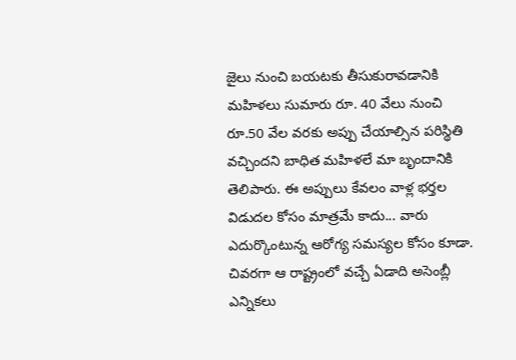జైలు నుంచి బయటకు తీసుకురావడానికి మహిళలు సుమారు రూ. 40 వేలు నుంచి రూ.50 వేల వరకు అప్పు చేయాల్సిన పరిస్థితి వచ్చిందని బాధిత మహిళలే మా బృందానికి తెలిపారు. ఈ అప్పులు కేవలం వాళ్ల భర్తల విడుదల కోసం మాత్రమే కాదు... వారు ఎదుర్కొంటున్న ఆరోగ్య సమస్యల కోసం కూడా. చివరగా ఆ రాష్ట్రంలో వచ్చే ఏడాది అసెంబ్లీ ఎన్నికలు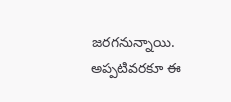జరగనున్నాయి. అప్పటివరకూ ఈ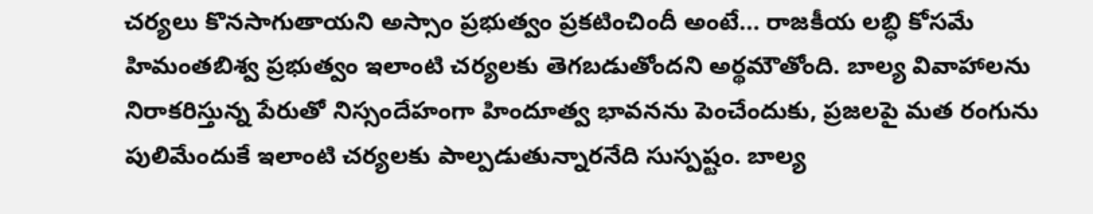చర్యలు కొనసాగుతాయని అస్సాం ప్రభుత్వం ప్రకటించిందీ అంటే... రాజకీయ లబ్ధి కోసమే హిమంతబిశ్వ ప్రభుత్వం ఇలాంటి చర్యలకు తెగబడుతోందని అర్థమౌతోంది. బాల్య వివాహాలను నిరాకరిస్తున్న పేరుతో నిస్సందేహంగా హిందూత్వ భావనను పెంచేందుకు, ప్రజలపై మత రంగును పులిమేందుకే ఇలాంటి చర్యలకు పాల్పడుతున్నారనేది సుస్పష్టం. బాల్య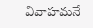వివాహమనే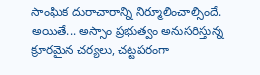సాంఘిక దురాచారాన్ని నిర్మూలించాల్సిందే. అయితే... అస్సాం ప్రభుత్వం అనుసరిస్తున్న క్రూరమైన చర్యలు, చట్టపరంగా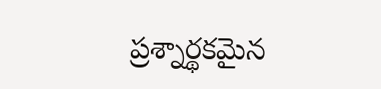ప్రశ్నార్థకమైన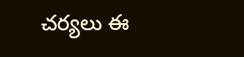చర్యలు ఈ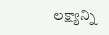లక్ష్యాన్ని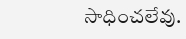సాధించలేవు.